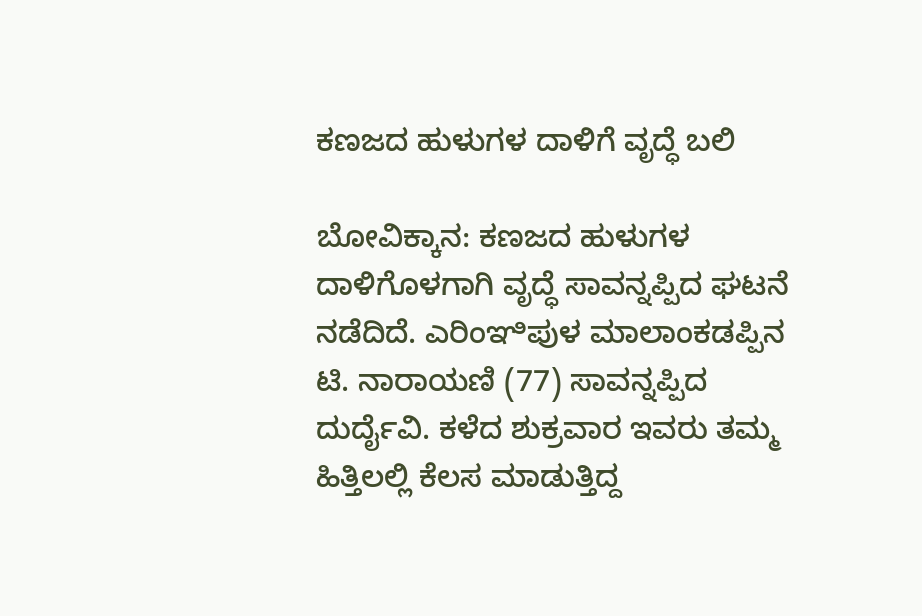ಕಣಜದ ಹುಳುಗಳ ದಾಳಿಗೆ ವೃದ್ಧೆ ಬಲಿ

ಬೋವಿಕ್ಕಾನ: ಕಣಜದ ಹುಳುಗಳ ದಾಳಿಗೊಳಗಾಗಿ ವೃದ್ಧೆ ಸಾವನ್ನಪ್ಪಿದ ಘಟನೆ ನಡೆದಿದೆ. ಎರಿಂಞಿಪುಳ ಮಾಲಾಂಕಡಪ್ಪಿನ ಟಿ. ನಾರಾಯಣಿ (77) ಸಾವನ್ನಪ್ಪಿದ ದುರ್ದೈವಿ. ಕಳೆದ ಶುಕ್ರವಾರ ಇವರು ತಮ್ಮ ಹಿತ್ತಿಲಲ್ಲಿ ಕೆಲಸ ಮಾಡುತ್ತಿದ್ದ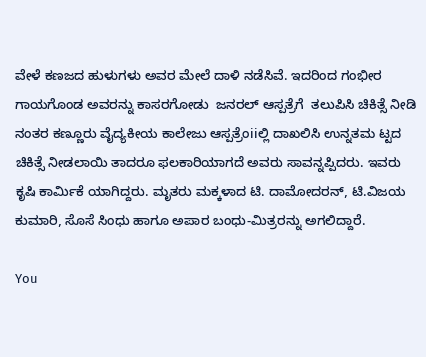ವೇಳೆ ಕಣಜದ ಹುಳುಗಳು ಅವರ ಮೇಲೆ ದಾಳಿ ನಡೆಸಿವೆ. ಇದರಿಂದ ಗಂಭೀರ ಗಾಯಗೊಂಡ ಅವರನ್ನು ಕಾಸರಗೋಡು  ಜನರಲ್ ಆಸ್ಪತ್ರೆಗೆ  ತಲುಪಿಸಿ ಚಿಕಿತ್ಸೆ ನೀಡಿ ನಂತರ ಕಣ್ಣೂರು ವೈದ್ಯಕೀಯ ಕಾಲೇಜು ಆಸ್ಪತ್ರೆಂiiಲ್ಲಿ ದಾಖಲಿಸಿ ಉನ್ನತಮ ಟ್ಟದ ಚಿಕಿತ್ಸೆ ನೀಡಲಾಯಿ ತಾದರೂ ಫಲಕಾರಿಯಾಗದೆ ಅವರು ಸಾವನ್ನಪ್ಪಿದರು. ಇವರು ಕೃಷಿ ಕಾರ್ಮಿಕೆ ಯಾಗಿದ್ದರು. ಮೃತರು ಮಕ್ಕಳಾದ ಟಿ. ದಾಮೋದರನ್, ಟಿ.ವಿಜಯ ಕುಮಾರಿ, ಸೊಸೆ ಸಿಂಧು ಹಾಗೂ ಅಪಾರ ಬಂಧು-ಮಿತ್ರರನ್ನು ಅಗಲಿದ್ದಾರೆ.

You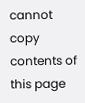cannot copy contents of this page